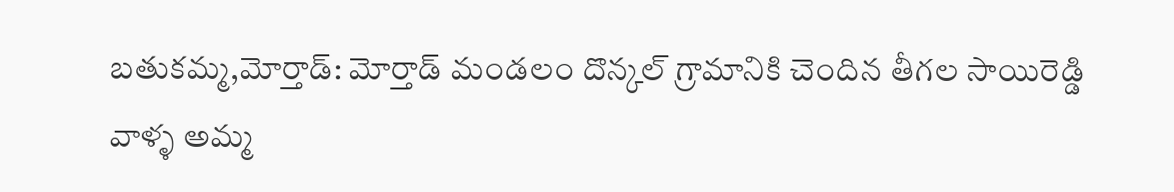బతుకమ్మ,మోర్తాడ్: మోర్తాడ్ మండలం దొన్కల్ గ్రామానికి చెందిన తీగల సాయిరెడ్డి వాళ్ళ అమ్మ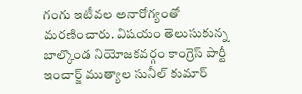గంగు ఇటీవల అనారోగ్యంతో మరణించారు. విషయం తెలుసుకున్న బాల్కొండ నియోజకవర్గం కాంగ్రెస్ పార్టీ ఇంచార్జ్ ముత్యాల సునీల్ కుమార్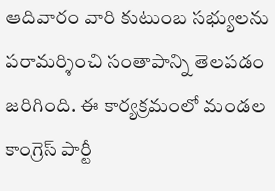ఆదివారం వారి కుటుంబ సభ్యులను పరామర్శించి సంతాపాన్ని తెలపడం జరిగింది. ఈ కార్యక్రమంలో మండల కాంగ్రెస్ పార్టీ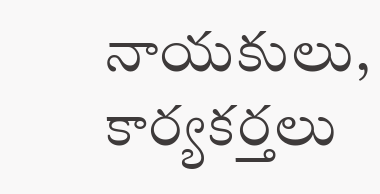నాయకులు, కార్యకర్తలు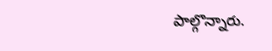పాల్గొన్నారు.